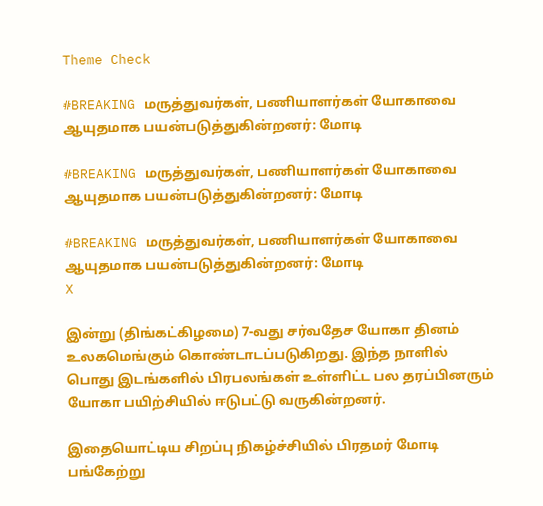Theme Check

#BREAKING மருத்துவர்கள், பணியாளர்கள் யோகாவை ஆயுதமாக பயன்படுத்துகின்றனர்: மோடி

#BREAKING மருத்துவர்கள், பணியாளர்கள் யோகாவை ஆயுதமாக பயன்படுத்துகின்றனர்: மோடி

#BREAKING மருத்துவர்கள், பணியாளர்கள் யோகாவை ஆயுதமாக பயன்படுத்துகின்றனர்: மோடி
X

இன்று (திங்கட்கிழமை) 7-வது சர்வதேச யோகா தினம் உலகமெங்கும் கொண்டாடப்படுகிறது. இந்த நாளில் பொது இடங்களில் பிரபலங்கள் உள்ளிட்ட பல தரப்பினரும் யோகா பயிற்சியில் ஈடுபட்டு வருகின்றனர்.

இதையொட்டிய சிறப்பு நிகழ்ச்சியில் பிரதமர் மோடி பங்கேற்று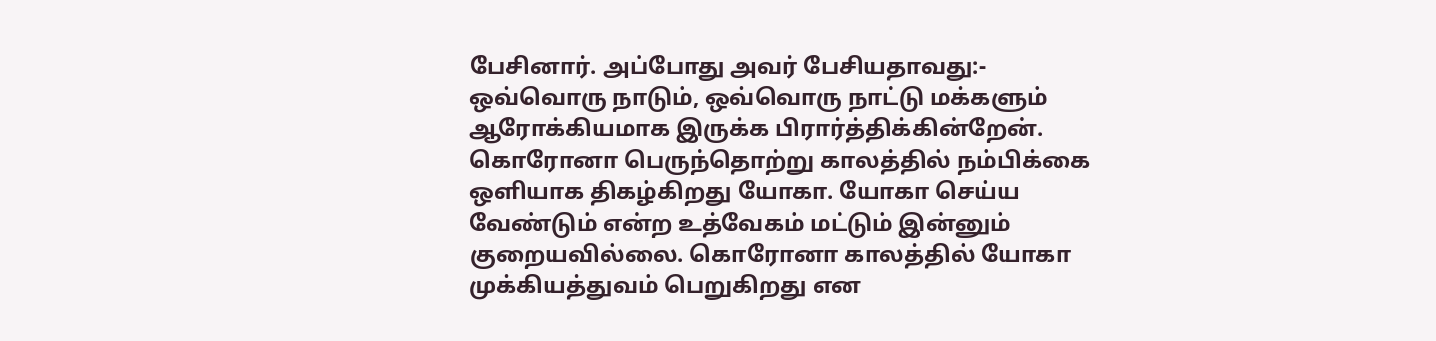பேசினார். அப்போது அவர் பேசியதாவது:- ஒவ்வொரு நாடும், ஒவ்வொரு நாட்டு மக்களும் ஆரோக்கியமாக இருக்க பிரார்த்திக்கின்றேன். கொரோனா பெருந்தொற்று காலத்தில் நம்பிக்கை ஒளியாக திகழ்கிறது யோகா. யோகா செய்ய வேண்டும் என்ற உத்வேகம் மட்டும் இன்னும் குறையவில்லை. கொரோனா காலத்தில் யோகா முக்கியத்துவம் பெறுகிறது என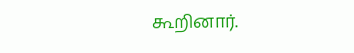கூறினார்.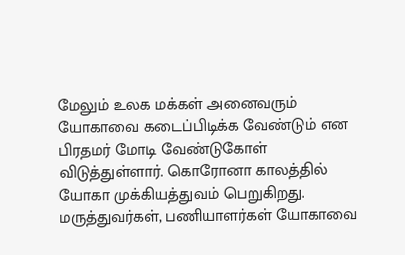மேலும் உலக மக்கள் அனைவரும் யோகாவை கடைப்பிடிக்க வேண்டும் என பிரதமர் மோடி வேண்டுகோள் விடுத்துள்ளார். கொரோனா காலத்தில் யோகா முக்கியத்துவம் பெறுகிறது. மருத்துவர்கள், பணியாளர்கள் யோகாவை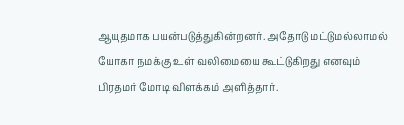ஆயுதமாக பயன்படுத்துகின்றனர். அதோடு மட்டுமல்லாமல் யோகா நமக்கு உள் வலிமையை கூட்டுகிறது எனவும் பிரதமர் மோடி விளக்கம் அளித்தார்.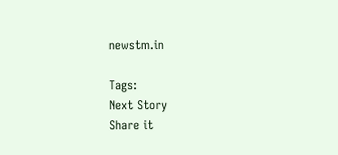newstm.in

Tags:
Next Story
Share it